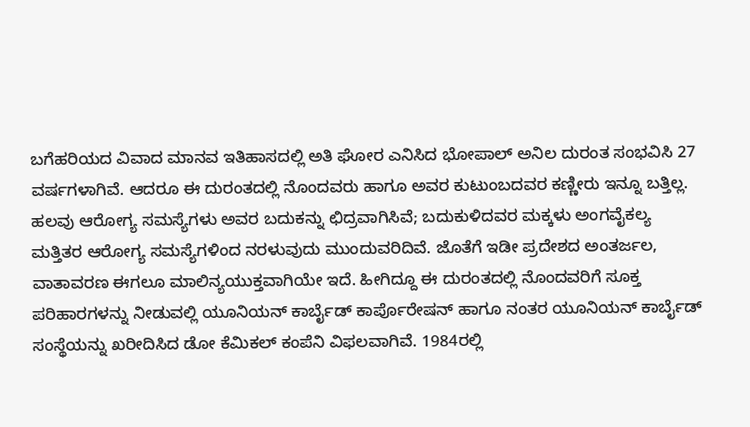ಬಗೆಹರಿಯದ ವಿವಾದ ಮಾನವ ಇತಿಹಾಸದಲ್ಲಿ ಅತಿ ಘೋರ ಎನಿಸಿದ ಭೋಪಾಲ್ ಅನಿಲ ದುರಂತ ಸಂಭವಿಸಿ 27 ವರ್ಷಗಳಾಗಿವೆ. ಆದರೂ ಈ ದುರಂತದಲ್ಲಿ ನೊಂದವರು ಹಾಗೂ ಅವರ ಕುಟುಂಬದವರ ಕಣ್ಣೀರು ಇನ್ನೂ ಬತ್ತಿಲ್ಲ. ಹಲವು ಆರೋಗ್ಯ ಸಮಸ್ಯೆಗಳು ಅವರ ಬದುಕನ್ನು ಛಿದ್ರವಾಗಿಸಿವೆ; ಬದುಕುಳಿದವರ ಮಕ್ಕಳು ಅಂಗವೈಕಲ್ಯ ಮತ್ತಿತರ ಆರೋಗ್ಯ ಸಮಸ್ಯೆಗಳಿಂದ ನರಳುವುದು ಮುಂದುವರಿದಿವೆ. ಜೊತೆಗೆ ಇಡೀ ಪ್ರದೇಶದ ಅಂತರ್ಜಲ, ವಾತಾವರಣ ಈಗಲೂ ಮಾಲಿನ್ಯಯುಕ್ತವಾಗಿಯೇ ಇದೆ. ಹೀಗಿದ್ದೂ ಈ ದುರಂತದಲ್ಲಿ ನೊಂದವರಿಗೆ ಸೂಕ್ತ ಪರಿಹಾರಗಳನ್ನು ನೀಡುವಲ್ಲಿ ಯೂನಿಯನ್ ಕಾರ್ಬೈಡ್ ಕಾರ್ಪೊರೇಷನ್ ಹಾಗೂ ನಂತರ ಯೂನಿಯನ್ ಕಾರ್ಬೈಡ್ ಸಂಸ್ಥೆಯನ್ನು ಖರೀದಿಸಿದ ಡೋ ಕೆಮಿಕಲ್ ಕಂಪೆನಿ ವಿಫಲವಾಗಿವೆ. 1984ರಲ್ಲಿ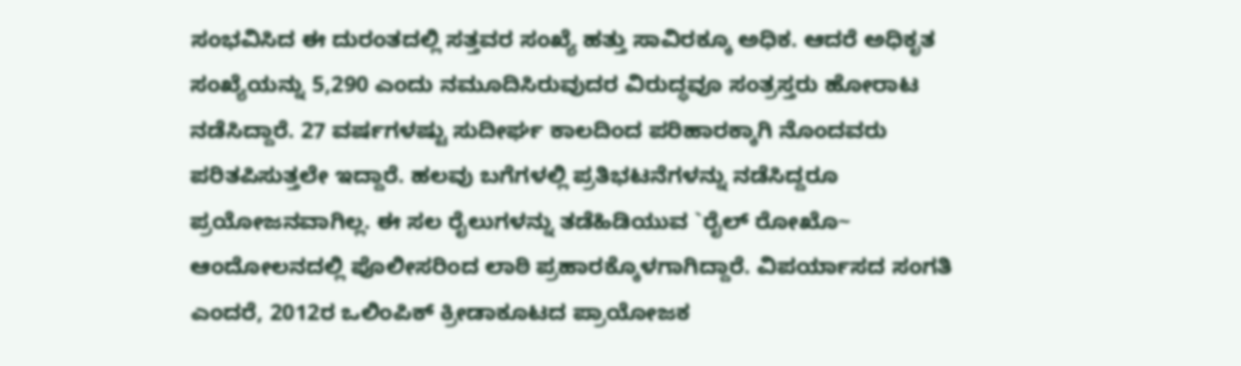ಸಂಭವಿಸಿದ ಈ ದುರಂತದಲ್ಲಿ ಸತ್ತವರ ಸಂಖ್ಯೆ ಹತ್ತು ಸಾವಿರಕ್ಕೂ ಅಧಿಕ. ಆದರೆ ಅಧಿಕೃತ ಸಂಖ್ಯೆಯನ್ನು 5,290 ಎಂದು ನಮೂದಿಸಿರುವುದರ ವಿರುದ್ಧವೂ ಸಂತ್ರಸ್ತರು ಹೋರಾಟ ನಡೆಸಿದ್ದಾರೆ. 27 ವರ್ಷಗಳಷ್ಟು ಸುದೀರ್ಘ ಕಾಲದಿಂದ ಪರಿಹಾರಕ್ಕಾಗಿ ನೊಂದವರು ಪರಿತಪಿಸುತ್ತಲೇ ಇದ್ದಾರೆ. ಹಲವು ಬಗೆಗಳಲ್ಲಿ ಪ್ರತಿಭಟನೆಗಳನ್ನು ನಡೆಸಿದ್ದರೂ ಪ್ರಯೋಜನವಾಗಿಲ್ಲ. ಈ ಸಲ ರೈಲುಗಳನ್ನು ತಡೆಹಿಡಿಯುವ `ರೈಲ್ ರೋಖೊ~ ಆಂದೋಲನದಲ್ಲಿ ಪೊಲೀಸರಿಂದ ಲಾಠಿ ಪ್ರಹಾರಕ್ಕೊಳಗಾಗಿದ್ದಾರೆ. ವಿಪರ್ಯಾಸದ ಸಂಗತಿ ಎಂದರೆ, 2012ರ ಒಲಿಂಪಿಕ್ ಕ್ರೀಡಾಕೂಟದ ಪ್ರಾಯೋಜಕ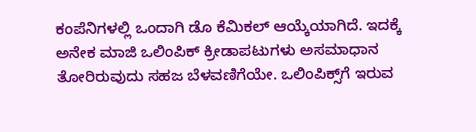ಕಂಪೆನಿಗಳಲ್ಲಿ ಒಂದಾಗಿ ಡೊ ಕೆಮಿಕಲ್ ಆಯ್ಕೆಯಾಗಿದೆ. ಇದಕ್ಕೆ ಅನೇಕ ಮಾಜಿ ಒಲಿಂಪಿಕ್ ಕ್ರೀಡಾಪಟುಗಳು ಅಸಮಾಧಾನ ತೋರಿರುವುದು ಸಹಜ ಬೆಳವಣಿಗೆಯೇ. ಒಲಿಂಪಿಕ್ಸ್‌ಗೆ ಇರುವ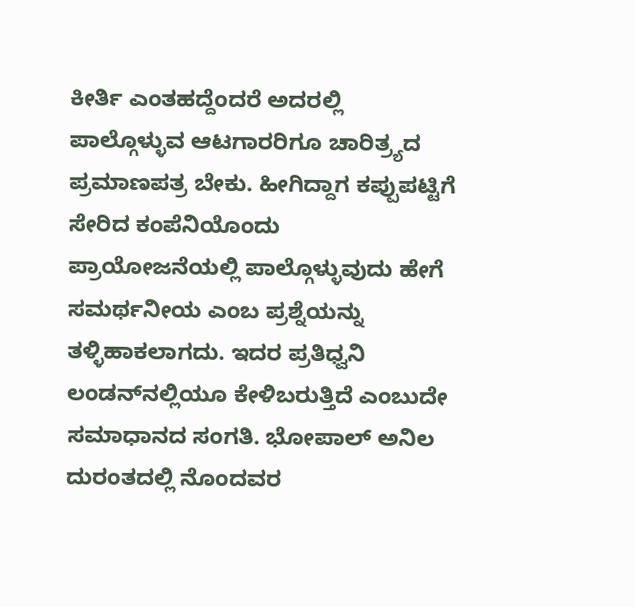ಕೀರ್ತಿ ಎಂತಹದ್ದೆಂದರೆ ಅದರಲ್ಲಿ ಪಾಲ್ಗೊಳ್ಳುವ ಆಟಗಾರರಿಗೂ ಚಾರಿತ್ರ್ಯದ ಪ್ರಮಾಣಪತ್ರ ಬೇಕು. ಹೀಗಿದ್ದಾಗ ಕಪ್ಪುಪಟ್ಟಿಗೆ ಸೇರಿದ ಕಂಪೆನಿಯೊಂದು ಪ್ರಾಯೋಜನೆಯಲ್ಲಿ ಪಾಲ್ಗೊಳ್ಳುವುದು ಹೇಗೆ ಸಮರ್ಥನೀಯ ಎಂಬ ಪ್ರಶ್ನೆಯನ್ನು ತಳ್ಳಿಹಾಕಲಾಗದು. ಇದರ ಪ್ರತಿಧ್ವನಿ ಲಂಡನ್‌ನಲ್ಲಿಯೂ ಕೇಳಿಬರುತ್ತಿದೆ ಎಂಬುದೇ ಸಮಾಧಾನದ ಸಂಗತಿ. ಭೋಪಾಲ್ ಅನಿಲ ದುರಂತದಲ್ಲಿ ನೊಂದವರ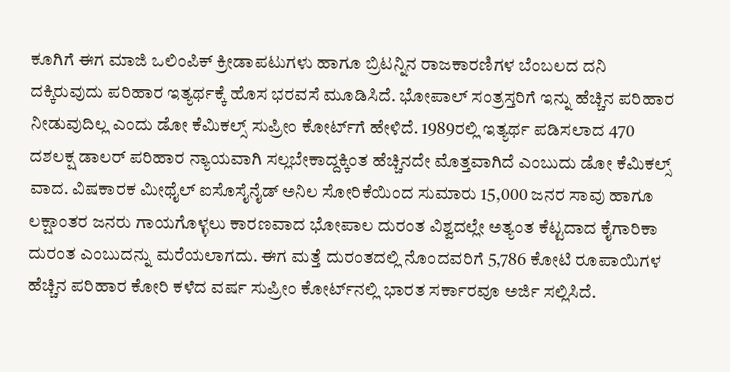ಕೂಗಿಗೆ ಈಗ ಮಾಜಿ ಒಲಿಂಪಿಕ್ ಕ್ರೀಡಾಪಟುಗಳು ಹಾಗೂ ಬ್ರಿಟನ್ನಿನ ರಾಜಕಾರಣಿಗಳ ಬೆಂಬಲದ ದನಿ ದಕ್ಕಿರುವುದು ಪರಿಹಾರ ಇತ್ಯರ್ಥಕ್ಕೆ ಹೊಸ ಭರವಸೆ ಮೂಡಿಸಿದೆ. ಭೋಪಾಲ್ ಸಂತ್ರಸ್ತರಿಗೆ ಇನ್ನು ಹೆಚ್ಚಿನ ಪರಿಹಾರ ನೀಡುವುದಿಲ್ಲ ಎಂದು ಡೋ ಕೆಮಿಕಲ್ಸ್ ಸುಪ್ರೀಂ ಕೋರ್ಟ್‌ಗೆ ಹೇಳಿದೆ. 1989ರಲ್ಲಿ ಇತ್ಯರ್ಥ ಪಡಿಸಲಾದ 470 ದಶಲಕ್ಷ ಡಾಲರ್ ಪರಿಹಾರ ನ್ಯಾಯವಾಗಿ ಸಲ್ಲಬೇಕಾದ್ದಕ್ಕಿಂತ ಹೆಚ್ಚಿನದೇ ಮೊತ್ತವಾಗಿದೆ ಎಂಬುದು ಡೋ ಕೆಮಿಕಲ್ಸ್ ವಾದ. ವಿಷಕಾರಕ ಮೀಥೈಲ್ ಐಸೊಸೈನೈಡ್ ಅನಿಲ ಸೋರಿಕೆಯಿಂದ ಸುಮಾರು 15,000 ಜನರ ಸಾವು ಹಾಗೂ ಲಕ್ಷಾಂತರ ಜನರು ಗಾಯಗೊಳ್ಳಲು ಕಾರಣವಾದ ಭೋಪಾಲ ದುರಂತ ವಿಶ್ವದಲ್ಲೇ ಅತ್ಯಂತ ಕೆಟ್ಟದಾದ ಕೈಗಾರಿಕಾ ದುರಂತ ಎಂಬುದನ್ನು ಮರೆಯಲಾಗದು. ಈಗ ಮತ್ತೆ ದುರಂತದಲ್ಲಿ ನೊಂದವರಿಗೆ 5,786 ಕೋಟಿ ರೂಪಾಯಿಗಳ ಹೆಚ್ಚಿನ ಪರಿಹಾರ ಕೋರಿ ಕಳೆದ ವರ್ಷ ಸುಪ್ರೀಂ ಕೋರ್ಟ್‌ನಲ್ಲಿ ಭಾರತ ಸರ್ಕಾರವೂ ಅರ್ಜಿ ಸಲ್ಲಿಸಿದೆ.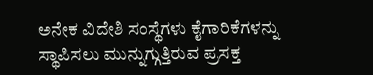ಅನೇಕ ವಿದೇಶಿ ಸಂಸ್ಥೆಗಳು ಕೈಗಾರಿಕೆಗಳನ್ನು ಸ್ಥಾಪಿಸಲು ಮುನ್ನುಗ್ಗುತ್ತಿರುವ ಪ್ರಸಕ್ತ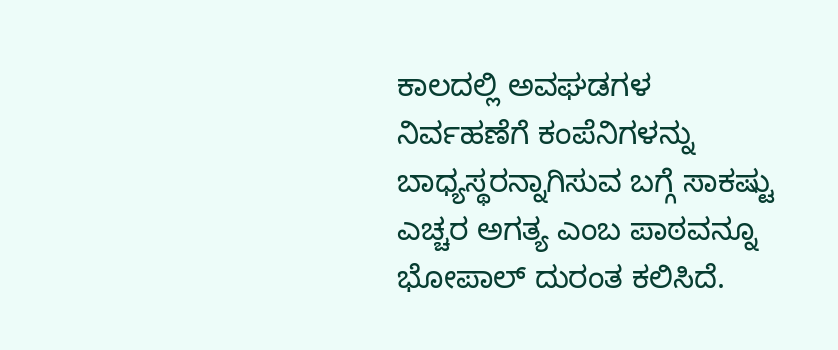ಕಾಲದಲ್ಲಿ ಅವಘಡಗಳ ನಿರ್ವಹಣೆಗೆ ಕಂಪೆನಿಗಳನ್ನು ಬಾಧ್ಯಸ್ಥರನ್ನಾಗಿಸುವ ಬಗ್ಗೆ ಸಾಕಷ್ಟು ಎಚ್ಚರ ಅಗತ್ಯ ಎಂಬ ಪಾಠವನ್ನೂ ಭೋಪಾಲ್ ದುರಂತ ಕಲಿಸಿದೆ.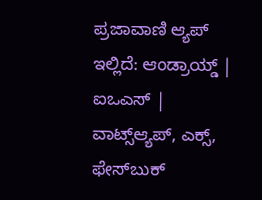ಪ್ರಜಾವಾಣಿ ಆ್ಯಪ್ ಇಲ್ಲಿದೆ: ಆಂಡ್ರಾಯ್ಡ್ | ಐಒಎಸ್ | ವಾಟ್ಸ್ಆ್ಯಪ್, ಎಕ್ಸ್, ಫೇಸ್‌ಬುಕ್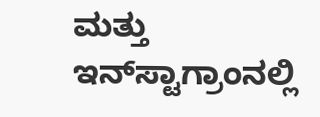ಮತ್ತು ಇನ್‌ಸ್ಟಾಗ್ರಾಂನಲ್ಲಿ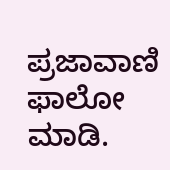ಪ್ರಜಾವಾಣಿ ಫಾಲೋ ಮಾಡಿ.